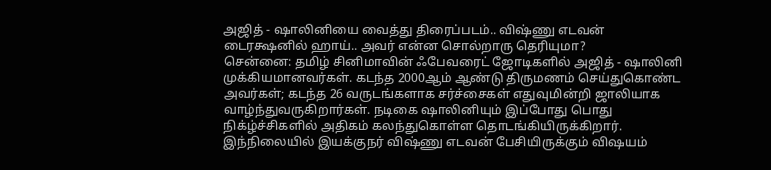அஜித் - ஷாலினியை வைத்து திரைப்படம்.. விஷ்ணு எடவன் டைரக்ஷனில் ஹாய்.. அவர் என்ன சொல்றாரு தெரியுமா?
சென்னை: தமிழ் சினிமாவின் ஃபேவரைட் ஜோடிகளில் அஜித் - ஷாலினி முக்கியமானவர்கள். கடந்த 2000ஆம் ஆண்டு திருமணம் செய்துகொண்ட அவர்கள்; கடந்த 26 வருடங்களாக சர்ச்சைகள் எதுவுமின்றி ஜாலியாக வாழ்ந்துவருகிறார்கள். நடிகை ஷாலினியும் இப்போது பொது நிக்ழ்ச்சிகளில் அதிகம் கலந்துகொள்ள தொடங்கியிருக்கிறார். இந்நிலையில் இயக்குநர் விஷ்ணு எடவன் பேசியிருக்கும் விஷயம்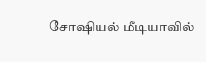சோஷியல் மீடியாவில்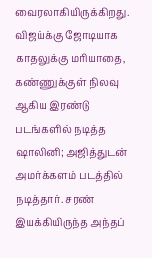வைரலாகியிருக்கிறது.
விஜய்க்கு ஜோடியாக காதலுக்கு மரியாதை, கண்ணுக்குள் நிலவு ஆகிய இரண்டு படங்களில் நடித்த ஷாலினி; அஜித்துடன் அமர்க்களம் படத்தில் நடித்தார். சரண் இயக்கியிருந்த அந்தப்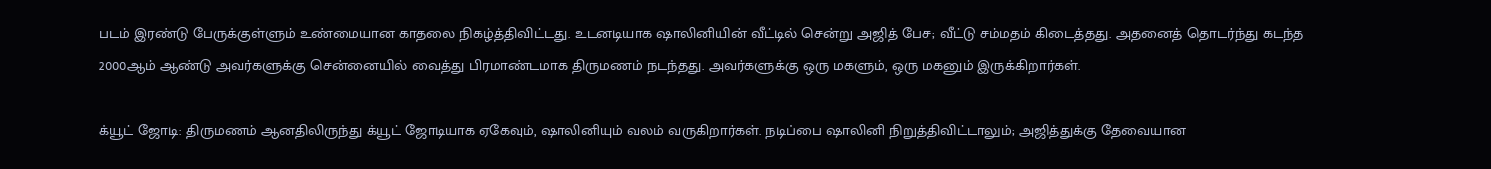படம் இரண்டு பேருக்குள்ளும் உண்மையான காதலை நிகழ்த்திவிட்டது. உடனடியாக ஷாலினியின் வீட்டில் சென்று அஜித் பேச; வீட்டு சம்மதம் கிடைத்தது. அதனைத் தொடர்ந்து கடந்த 2000ஆம் ஆண்டு அவர்களுக்கு சென்னையில் வைத்து பிரமாண்டமாக திருமணம் நடந்தது. அவர்களுக்கு ஒரு மகளும், ஒரு மகனும் இருக்கிறார்கள்.

க்யூட் ஜோடி: திருமணம் ஆனதிலிருந்து க்யூட் ஜோடியாக ஏகேவும், ஷாலினியும் வலம் வருகிறார்கள். நடிப்பை ஷாலினி நிறுத்திவிட்டாலும்; அஜித்துக்கு தேவையான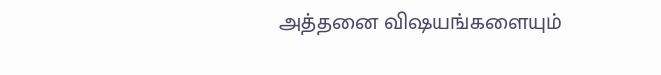அத்தனை விஷயங்களையும்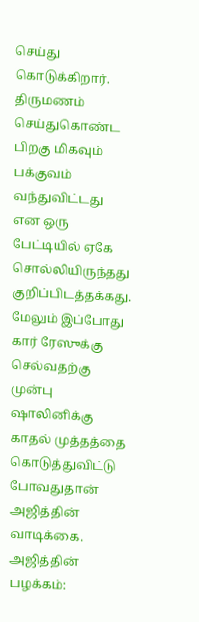செய்து கொடுக்கிறார். திருமணம் செய்துகொண்ட பிறகு மிகவும் பக்குவம் வந்துவிட்டது என ஒரு பேட்டியில் ஏகே சொல்லியிருந்தது குறிப்பிடத்தக்கது. மேலும் இப்போது கார் ரேஸுக்கு செல்வதற்கு முன்பு ஷாலினிக்கு காதல் முத்தத்தை கொடுத்துவிட்டு போவதுதான் அஜித்தின் வாடிக்கை.
அஜித்தின் பழக்கம்: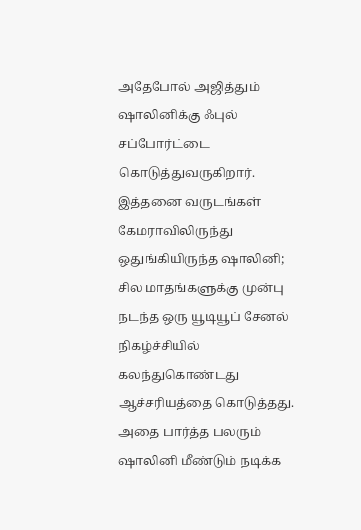அதேபோல் அஜித்தும் ஷாலினிக்கு ஃபுல் சப்போர்ட்டை கொடுத்துவருகிறார். இத்தனை வருடங்கள் கேமராவிலிருந்து ஒதுங்கியிருந்த ஷாலினி; சில மாதங்களுக்கு முன்பு நடந்த ஒரு யூடியூப் சேனல் நிகழ்ச்சியில் கலந்துகொண்டது ஆச்சரியத்தை கொடுத்தது.
அதை பார்த்த பலரும் ஷாலினி மீண்டும் நடிக்க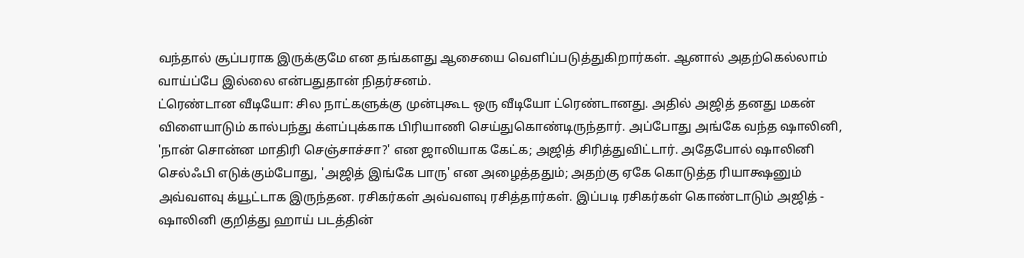வந்தால் சூப்பராக இருக்குமே என தங்களது ஆசையை வெளிப்படுத்துகிறார்கள். ஆனால் அதற்கெல்லாம் வாய்ப்பே இல்லை என்பதுதான் நிதர்சனம்.
ட்ரெண்டான வீடியோ: சில நாட்களுக்கு முன்புகூட ஒரு வீடியோ ட்ரெண்டானது. அதில் அஜித் தனது மகன் விளையாடும் கால்பந்து க்ளப்புக்காக பிரியாணி செய்துகொண்டிருந்தார். அப்போது அங்கே வந்த ஷாலினி, 'நான் சொன்ன மாதிரி செஞ்சாச்சா?' என ஜாலியாக கேட்க; அஜித் சிரித்துவிட்டார். அதேபோல் ஷாலினி செல்ஃபி எடுக்கும்போது, 'அஜித் இங்கே பாரு' என அழைத்ததும்; அதற்கு ஏகே கொடுத்த ரியாக்ஷனும் அவ்வளவு க்யூட்டாக இருந்தன. ரசிகர்கள் அவ்வளவு ரசித்தார்கள். இப்படி ரசிகர்கள் கொண்டாடும் அஜித் - ஷாலினி குறித்து ஹாய் படத்தின்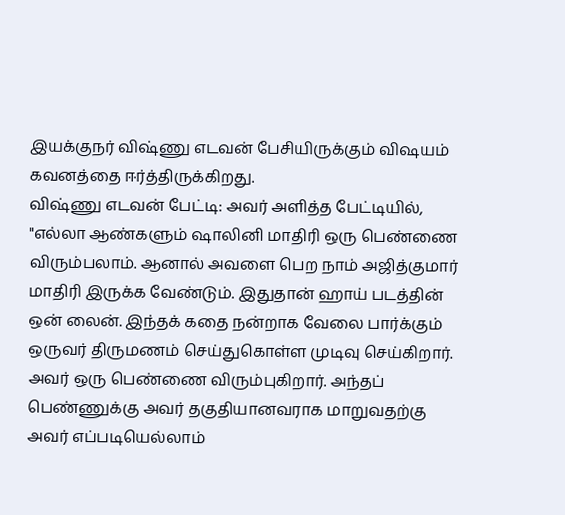இயக்குநர் விஷ்ணு எடவன் பேசியிருக்கும் விஷயம் கவனத்தை ஈர்த்திருக்கிறது.
விஷ்ணு எடவன் பேட்டி: அவர் அளித்த பேட்டியில், "எல்லா ஆண்களும் ஷாலினி மாதிரி ஒரு பெண்ணை விரும்பலாம். ஆனால் அவளை பெற நாம் அஜித்குமார் மாதிரி இருக்க வேண்டும். இதுதான் ஹாய் படத்தின் ஒன் லைன். இந்தக் கதை நன்றாக வேலை பார்க்கும் ஒருவர் திருமணம் செய்துகொள்ள முடிவு செய்கிறார். அவர் ஒரு பெண்ணை விரும்புகிறார். அந்தப் பெண்ணுக்கு அவர் தகுதியானவராக மாறுவதற்கு அவர் எப்படியெல்லாம்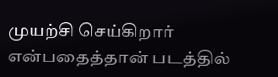முயற்சி செய்கிறார் என்பதைத்தான் படத்தில்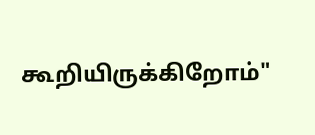கூறியிருக்கிறோம்"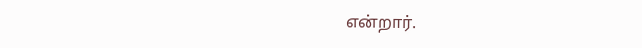என்றார்.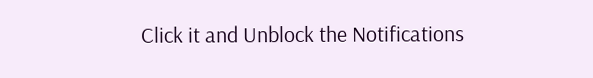Click it and Unblock the Notifications